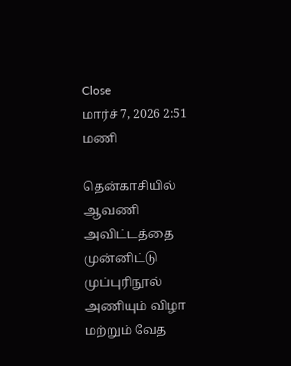Close
மார்ச் 7, 2026 2:51 மணி

தென்காசியில் ஆவணி அவிட்டத்தை முன்னிட்டு முப்புரிநூல் அணியும் விழா மற்றும் வேத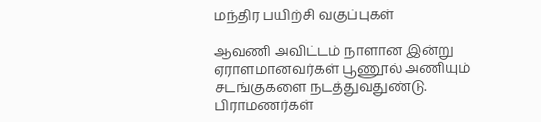மந்திர பயிற்சி வகுப்புகள்

ஆவணி அவிட்டம் நாளான இன்று ஏராளமானவர்கள் பூணூல் அணியும் சடங்குகளை நடத்துவதுண்டு. பிராமணர்கள்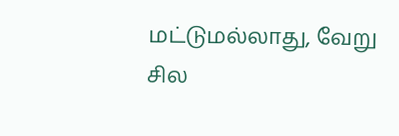மட்டுமல்லாது, வேறு சில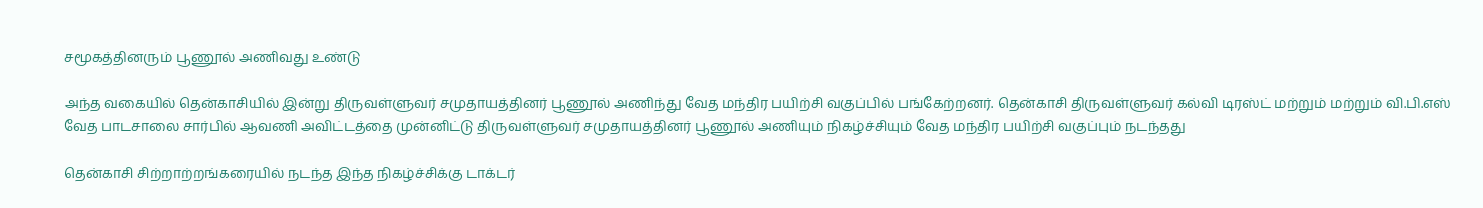சமூகத்தினரும் பூணூல் அணிவது உண்டு

அந்த வகையில் தென்காசியில் இன்று திருவள்ளுவர் சமுதாயத்தினர் பூணூல் அணிந்து வேத மந்திர பயிற்சி வகுப்பில் பங்கேற்றனர். தென்காசி திருவள்ளுவர் கல்வி டிரஸ்ட் மற்றும் மற்றும் வி.பி.எஸ் வேத பாடசாலை சார்பில் ஆவணி அவிட்டத்தை முன்னிட்டு திருவள்ளுவர் சமுதாயத்தினர் பூணூல் அணியும் நிகழ்ச்சியும் வேத மந்திர பயிற்சி வகுப்பும் நடந்தது

தென்காசி சிற்றாற்றங்கரையில் நடந்த இந்த நிகழ்ச்சிக்கு டாக்டர்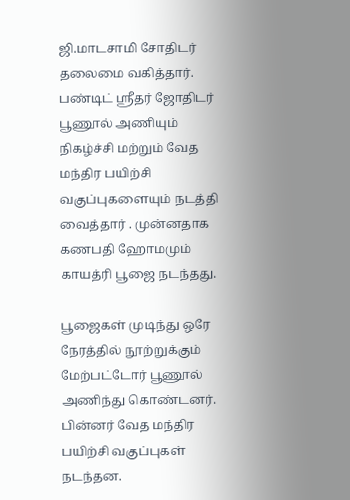ஜி.மாடசாமி சோதிடர் தலைமை வகித்தார். பண்டிட் ஸ்ரீதர் ஜோதிடர் பூணூல் அணியும் நிகழ்ச்சி மற்றும் வேத மந்திர பயிற்சி வகுப்புகளையும் நடத்தி வைத்தார் . முன்னதாக கணபதி ஹோமமும் காயத்ரி பூஜை நடந்தது.

பூஜைகள் முடிந்து ஒரே நேரத்தில் நூற்றுக்கும் மேற்பட்டோர் பூணூல் அணிந்து கொண்டனர். பின்னர் வேத மந்திர பயிற்சி வகுப்புகள் நடந்தன.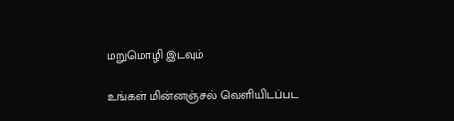மறுமொழி இடவும்

உங்கள் மின்னஞ்சல் வெளியிடப்பட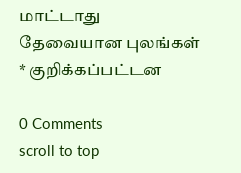மாட்டாது தேவையான புலங்கள் * குறிக்கப்பட்டன

0 Comments
scroll to top